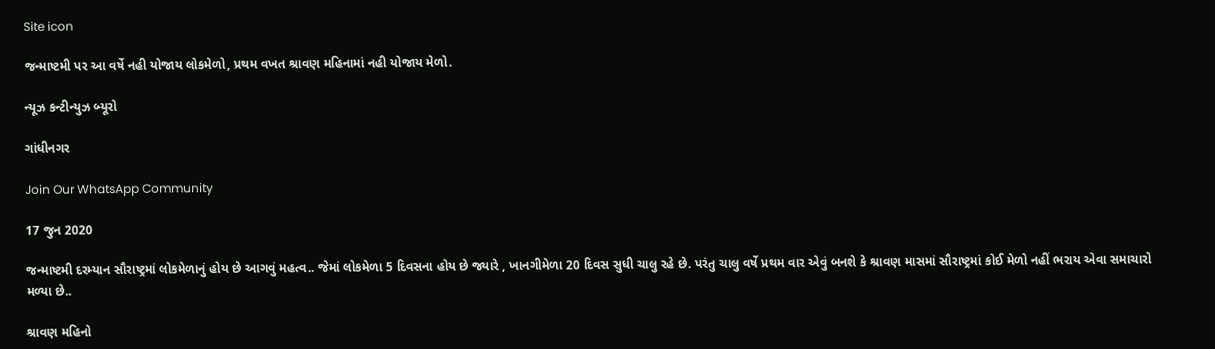Site icon

જન્માષ્ટમી પર આ વર્ષે નહી યોજાય લોકમેળો, પ્રથમ વખત શ્રાવણ મહિનામાં નહી યોજાય મેળો.

ન્યૂઝ કન્ટીન્યુઝ બ્યૂરો

ગાંધીનગર

Join Our WhatsApp Community

17 જુન 2020

જન્માષ્ટમી દરમ્યાન સૌરાષ્ટ્રમાં લોકમેળાનું હોય છે આગવું મહત્વ.. જેમાં લોકમેળા 5 દિવસના હોય છે જ્યારે , ખાનગીમેળા 20 દિવસ સુધી ચાલુ રહે છે. પરંતુ ચાલુ વર્ષે પ્રથમ વાર એવું બનશે કે શ્રાવણ માસમાં સૌરાષ્ટ્રમાં કોઈ મેળો નહીં ભરાય એવા સમાચારો મળ્યા છે..

શ્રાવણ મહિનો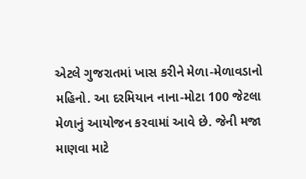એટલે ગુજરાતમાં ખાસ કરીને મેળા-મેળાવડાનો મહિનો. આ દરમિયાન નાના-મોટા 100 જેટલા મેળાનું આયોજન કરવામાં આવે છે. જેની મજા માણવા માટે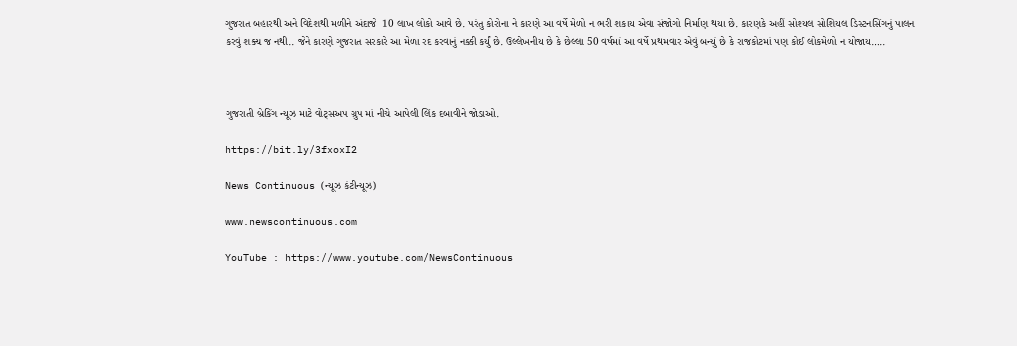ગુજરાત બહારથી અને વિદેશથી મળીને અંદાજે  10 લાખ લોકો આવે છે. પરંતુ કોરોના ને કારણે આ વર્ષે મેળો ન ભરી શકાય એવા સંજોગો નિર્માણ થયા છે. કારણકે અહીં સોશ્યલ સોશિયલ ડિસ્ટનસિંગનું પાલન કરવું શક્ય જ નથી.. જેને કારણે ગુજરાત સરકારે આ મેળા રદ કરવાનું નક્કી કર્યું છે. ઉલ્લેખનીય છે કે છેલ્લા 50 વર્ષમાં આ વર્ષે પ્રથમવાર એવું બન્યું છે કે રાજકોટમાં પણ કોઈ લોકમેળો ન યોજાય…..



ગુજરાતી બ્રેકિંગ ન્યૂઝ માટે વોટ્સઅપ ગ્રુપ માં નીચે આપેલી લિંક દબાવીને જોડાઓ.

https://bit.ly/3fxoxI2

News Continuous (ન્યૂઝ કંટીન્યૂઝ)

www.newscontinuous.com

YouTube : https://www.youtube.com/NewsContinuous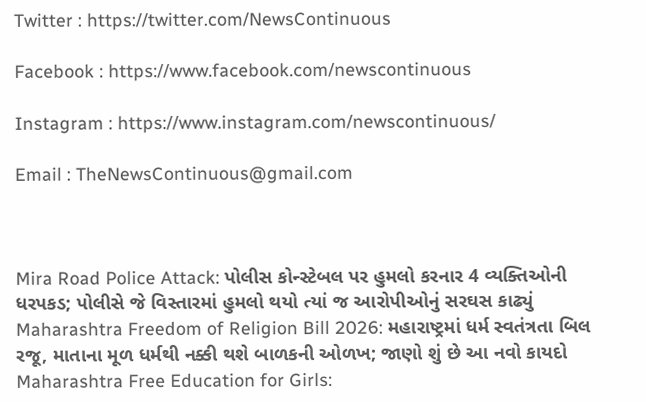Twitter : https://twitter.com/NewsContinuous

Facebook : https://www.facebook.com/newscontinuous

Instagram : https://www.instagram.com/newscontinuous/

Email : TheNewsContinuous@gmail.com



Mira Road Police Attack: પોલીસ કોન્સ્ટેબલ પર હુમલો કરનાર 4 વ્યક્તિઓની ધરપકડ; પોલીસે જે વિસ્તારમાં હુમલો થયો ત્યાં જ આરોપીઓનું સરઘસ કાઢ્યું
Maharashtra Freedom of Religion Bill 2026: મહારાષ્ટ્રમાં ધર્મ સ્વતંત્રતા બિલ રજૂ, માતાના મૂળ ધર્મથી નક્કી થશે બાળકની ઓળખ; જાણો શું છે આ નવો કાયદો
Maharashtra Free Education for Girls: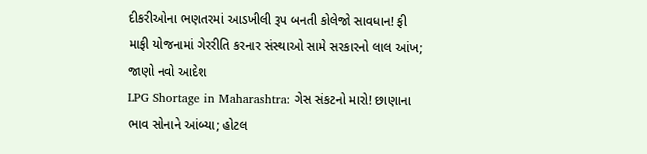દીકરીઓના ભણતરમાં આડખીલી રૂપ બનતી કોલેજો સાવધાન! ફી માફી યોજનામાં ગેરરીતિ કરનાર સંસ્થાઓ સામે સરકારનો લાલ આંખ; જાણો નવો આદેશ
LPG Shortage in Maharashtra: ગેસ સંકટનો મારો! છાણાના ભાવ સોનાને આંબ્યા; હોટલ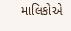માલિકોએ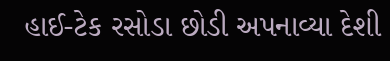હાઈ-ટેક રસોડા છોડી અપનાવ્યા દેશી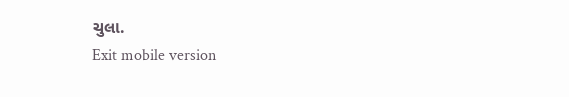ચુલા.
Exit mobile version